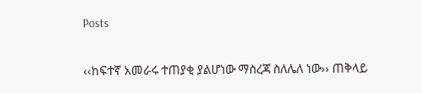Posts

‹‹ከፍተኛ አመራሩ ተጠያቂ ያልሆነው ማስረጃ ስለሌለ ነው›› ጠቅላይ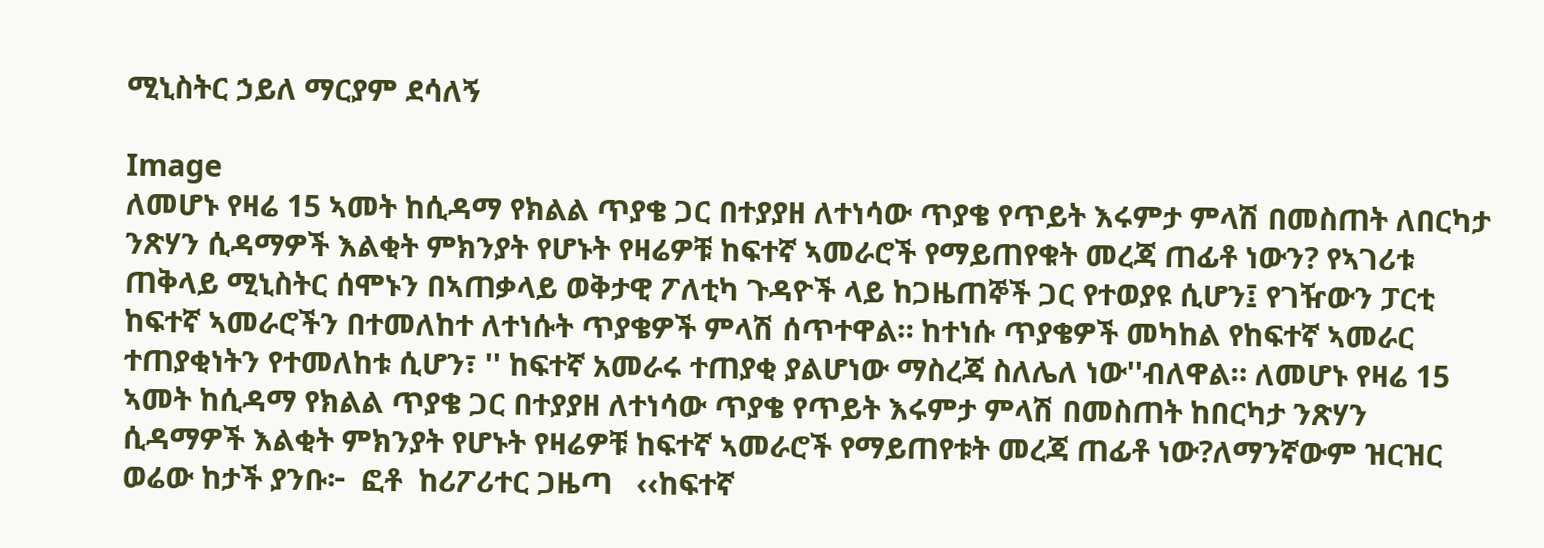ሚኒስትር ኃይለ ማርያም ደሳለኝ

Image
ለመሆኑ የዛሬ 15 ኣመት ከሲዳማ የክልል ጥያቄ ጋር በተያያዘ ለተነሳው ጥያቄ የጥይት እሩምታ ምላሽ በመስጠት ለበርካታ ንጽሃን ሲዳማዎች እልቂት ምክንያት የሆኑት የዛሬዎቹ ከፍተኛ ኣመራሮች የማይጠየቁት መረጃ ጠፊቶ ነውን? የኣገሪቱ ጠቅላይ ሚኒስትር ሰሞኑን በኣጠቃላይ ወቅታዊ ፖለቲካ ጉዳዮች ላይ ከጋዜጠኞች ጋር የተወያዩ ሲሆን፤ የገዥውን ፓርቲ ከፍተኛ ኣመራሮችን በተመለከተ ለተነሱት ጥያቄዎች ምላሽ ሰጥተዋል። ከተነሱ ጥያቄዎች መካከል የከፍተኛ ኣመራር ተጠያቂነትን የተመለከቱ ሲሆን፣ '' ከፍተኛ አመራሩ ተጠያቂ ያልሆነው ማስረጃ ስለሌለ ነው''ብለዋል። ለመሆኑ የዛሬ 15 ኣመት ከሲዳማ የክልል ጥያቄ ጋር በተያያዘ ለተነሳው ጥያቄ የጥይት እሩምታ ምላሽ በመስጠት ከበርካታ ንጽሃን ሲዳማዎች እልቂት ምክንያት የሆኑት የዛሬዎቹ ከፍተኛ ኣመራሮች የማይጠየቱት መረጃ ጠፊቶ ነው?ለማንኛውም ዝርዝር ወሬው ከታች ያንቡ፦  ፎቶ  ከሪፖሪተር ጋዜጣ   ‹‹ከፍተኛ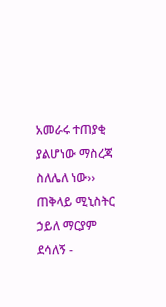አመራሩ ተጠያቂ ያልሆነው ማስረጃ ስለሌለ ነው›› ጠቅላይ ሚኒስትር ኃይለ ማርያም ደሳለኝ -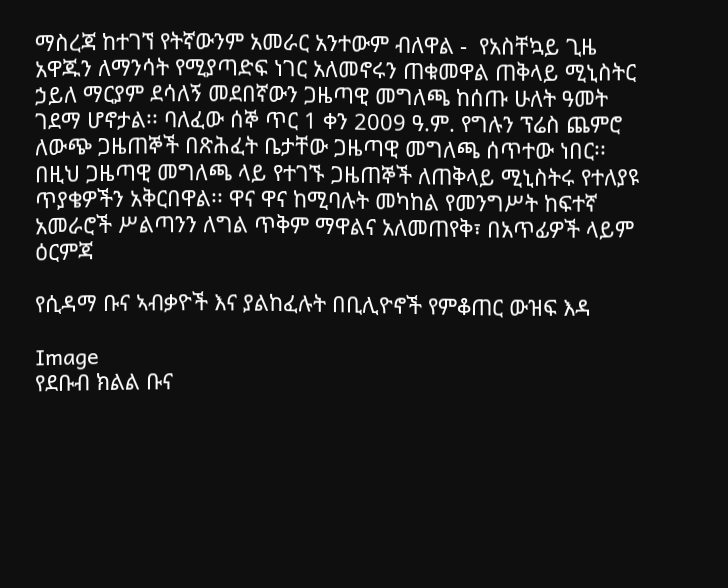ማስረጃ ከተገኘ የትኛውንም አመራር አንተውም ብለዋል -  የአስቸኳይ ጊዜ አዋጁን ለማንሳት የሚያጣድፍ ነገር አለመኖሩን ጠቁመዋል ጠቅላይ ሚኒስትር ኃይለ ማርያም ደሳለኝ መደበኛውን ጋዜጣዊ መግለጫ ከሰጡ ሁለት ዓመት ገደማ ሆኖታል፡፡ ባለፈው ሰኞ ጥር 1 ቀን 2009 ዓ.ም. የግሉን ፕሬስ ጨምሮ ለውጭ ጋዜጠኞች በጽሕፈት ቤታቸው ጋዜጣዊ መግለጫ ሰጥተው ነበር፡፡ በዚህ ጋዜጣዊ መግለጫ ላይ የተገኙ ጋዜጠኞች ለጠቅላይ ሚኒስትሩ የተለያዩ ጥያቄዎችን አቅርበዋል፡፡ ዋና ዋና ከሚባሉት መካከል የመንግሥት ከፍተኛ አመራሮች ሥልጣንን ለግል ጥቅም ማዋልና አለመጠየቅ፣ በአጥፊዎች ላይም ዕርምጃ

የሲዳማ ቡና ኣብቃዮች እና ያልከፈሉት በቢሊዮኖች የምቆጠር ውዝፍ እዳ

Image
የደቡብ ክልል ቡና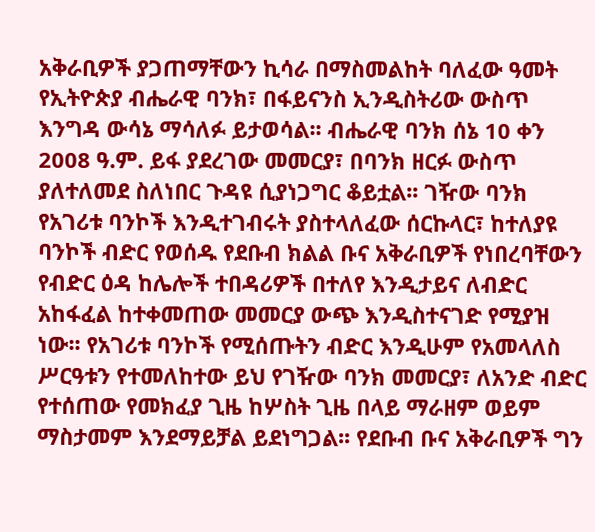አቅራቢዎች ያጋጠማቸውን ኪሳራ በማስመልከት ባለፈው ዓመት የኢትዮጵያ ብሔራዊ ባንክ፣ በፋይናንስ ኢንዲስትሪው ውስጥ እንግዳ ውሳኔ ማሳለፉ ይታወሳል፡፡ ብሔራዊ ባንክ ሰኔ 10 ቀን 2008 ዓ.ም. ይፋ ያደረገው መመርያ፣ በባንክ ዘርፉ ውስጥ ያለተለመደ ስለነበር ጉዳዩ ሲያነጋግር ቆይቷል፡፡ ገዥው ባንክ የአገሪቱ ባንኮች እንዲተገብሩት ያስተላለፈው ሰርኩላር፣ ከተለያዩ ባንኮች ብድር የወሰዱ የደቡብ ክልል ቡና አቅራቢዎች የነበረባቸውን የብድር ዕዳ ከሌሎች ተበዳሪዎች በተለየ እንዲታይና ለብድር አከፋፈል ከተቀመጠው መመርያ ውጭ እንዲስተናገድ የሚያዝ ነው፡፡ የአገሪቱ ባንኮች የሚሰጡትን ብድር እንዲሁም የአመላለስ ሥርዓቱን የተመለከተው ይህ የገዥው ባንክ መመርያ፣ ለአንድ ብድር የተሰጠው የመክፈያ ጊዜ ከሦስት ጊዜ በላይ ማራዘም ወይም ማስታመም እንደማይቻል ይደነግጋል፡፡ የደቡብ ቡና አቅራቢዎች ግን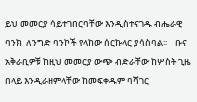ይህ መመርያ ሳይተገበርባቸው እንዲስተናገዱ ብሔራዊ ባንክ  ለንግድ ባንኮች የላከው ሰርኩላር ያሳስባል፡፡    ቡና አቅራቢዎቹ ከዚህ መመርያ ውጭ ብድራቸው ከሦስት ጊዜ በላይ እንዲራዘምላቸው ከመፍቀዱም ባሻገር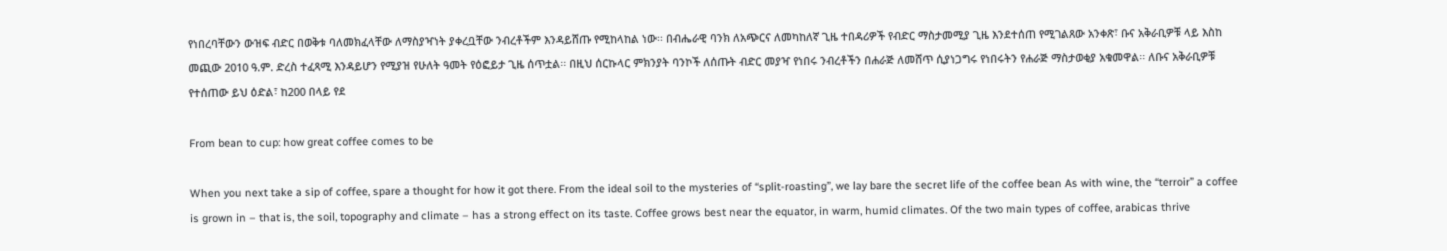የነበረባቸውን ውዝፍ ብድር በወቅቱ ባለመክፈላቸው ለማስያዣነት ያቀረቧቸው ንብረቶችም እንዳይሸጡ የሚከላከል ነው፡፡ በብሔራዊ ባንክ ለአጭርና ለመካከለኛ ጊዜ ተበዳሪዎች የብድር ማስታመሚያ ጊዜ እንደተሰጠ የሚገልጸው አንቀጽ፣ ቡና አቅራቢዎቹ ላይ እስከ መጪው 2010 ዓ.ም. ድረስ ተፈጻሚ እንዳይሆን የሚያዝ የሁለት ዓመት የዕፎይታ ጊዜ ሰጥቷል፡፡ በዚህ ሰርኩላር ምክንያት ባንኮች ለሰጡት ብድር መያዣ የነበሩ ንብረቶችን በሐራጅ ለመሸጥ ሲያነጋግሩ የነበሩትን የሐራጅ ማስታወቂያ አቁመዋል፡፡ ለቡና አቅራቢዎቹ የተሰጠው ይህ ዕድል፣ ከ200 በላይ የደ

From bean to cup: how great coffee comes to be

When you next take a sip of coffee, spare a thought for how it got there. From the ideal soil to the mysteries of “split-roasting”, we lay bare the secret life of the coffee bean As with wine, the “terroir” a coffee is grown in – that is, the soil, topography and climate – has a strong effect on its taste. Coffee grows best near the equator, in warm, humid climates. Of the two main types of coffee, arabicas thrive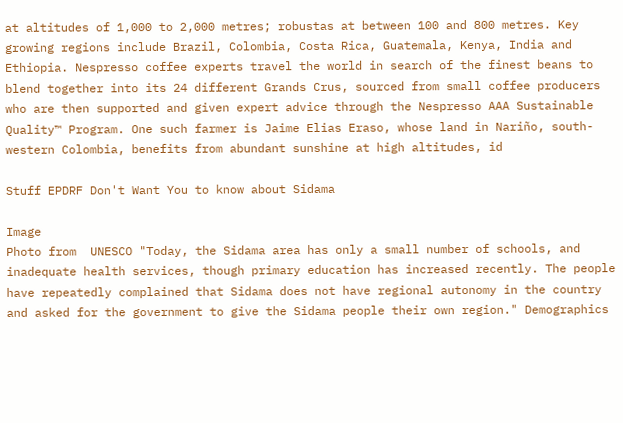at altitudes of 1,000 to 2,000 metres; robustas at between 100 and 800 metres. Key growing regions include Brazil, Colombia, Costa Rica, Guatemala, Kenya, India and Ethiopia. Nespresso coffee experts travel the world in search of the finest beans to blend together into its 24 different Grands Crus, sourced from small coffee producers who are then supported and given expert advice through the Nespresso AAA Sustainable Quality™ Program. One such farmer is Jaime Elias Eraso, whose land in Nariño, south-western Colombia, benefits from abundant sunshine at high altitudes, id

Stuff EPDRF Don't Want You to know about Sidama

Image
Photo from  UNESCO "Today, the Sidama area has only a small number of schools, and inadequate health services, though primary education has increased recently. The people have repeatedly complained that Sidama does not have regional autonomy in the country and asked for the government to give the Sidama people their own region." Demographics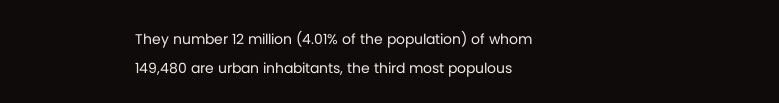They number 12 million (4.01% of the population) of whom 149,480 are urban inhabitants, the third most populous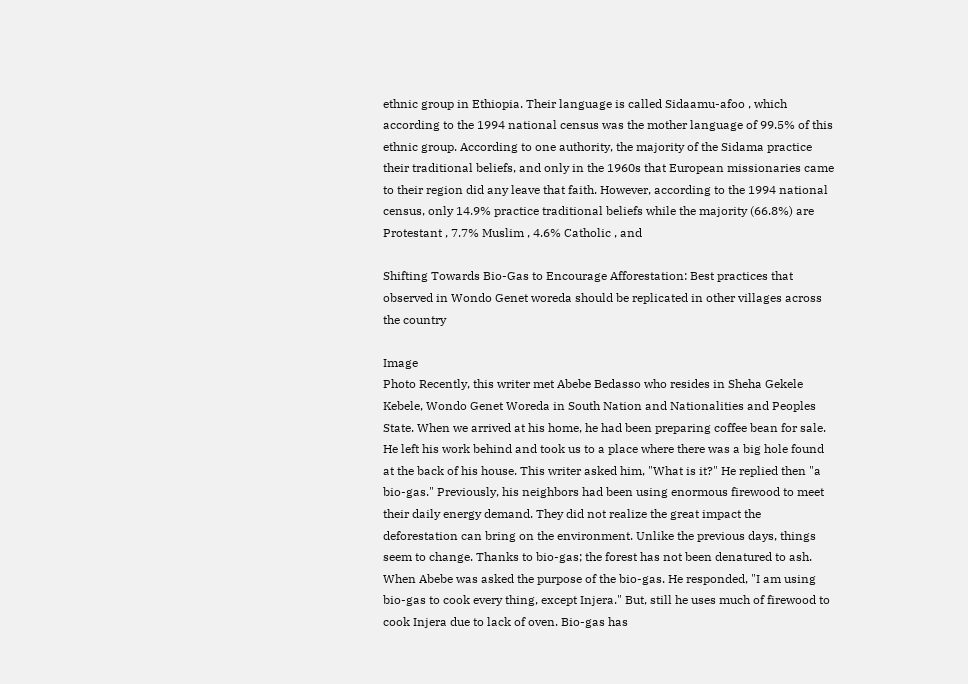ethnic group in Ethiopia. Their language is called Sidaamu-afoo , which according to the 1994 national census was the mother language of 99.5% of this ethnic group. According to one authority, the majority of the Sidama practice their traditional beliefs, and only in the 1960s that European missionaries came to their region did any leave that faith. However, according to the 1994 national census, only 14.9% practice traditional beliefs while the majority (66.8%) are Protestant , 7.7% Muslim , 4.6% Catholic , and

Shifting Towards Bio-Gas to Encourage Afforestation: Best practices that observed in Wondo Genet woreda should be replicated in other villages across the country

Image
Photo Recently, this writer met Abebe Bedasso who resides in Sheha Gekele Kebele, Wondo Genet Woreda in South Nation and Nationalities and Peoples State. When we arrived at his home, he had been preparing coffee bean for sale. He left his work behind and took us to a place where there was a big hole found at the back of his house. This writer asked him, "What is it?" He replied then "a bio-gas." Previously, his neighbors had been using enormous firewood to meet their daily energy demand. They did not realize the great impact the deforestation can bring on the environment. Unlike the previous days, things seem to change. Thanks to bio-gas; the forest has not been denatured to ash. When Abebe was asked the purpose of the bio-gas. He responded, "I am using bio-gas to cook every thing, except Injera." But, still he uses much of firewood to cook Injera due to lack of oven. Bio-gas has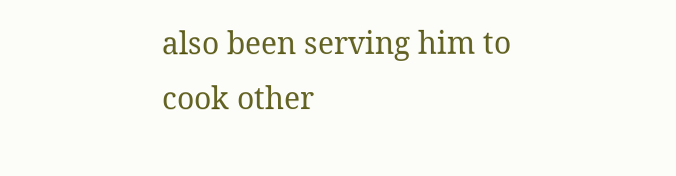also been serving him to cook other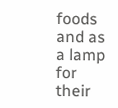foods and as a lamp for their